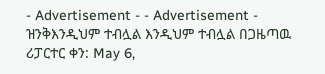- Advertisement - - Advertisement - ዝንቅእንዲህም ተብሏል እንዲህም ተብሏል በጋዜጣዉ ሪፓርተር ቀን: May 6,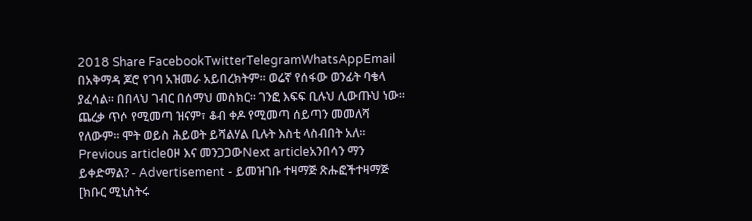2018 Share FacebookTwitterTelegramWhatsAppEmail በአቅማዳ ጆሮ የገባ አዝመራ አይበረክትም፡፡ ወሬኛ የሰፋው ወንፊት ባቄላ ያፈሳል፡፡ በበላህ ገብር በሰማህ መስክር፡፡ ገንፎ እፍፍ ቢሉህ ሊውጡህ ነው፡፡ ጨረቃ ጥሶ የሚመጣ ዝናም፣ ቆብ ቀዶ የሚመጣ ሰይጣን መመለሻ የለውም፡፡ ሞት ወይስ ሕይወት ይሻልሃል ቢሉት እስቲ ላስብበት አለ፡፡ Previous articleዐዞ እና መንጋጋውNext articleአንበሳን ማን ይቀድማል? - Advertisement - ይመዝገቡ ተዛማጅ ጽሑፎችተዛማጅ [ክቡር ሚኒስትሩ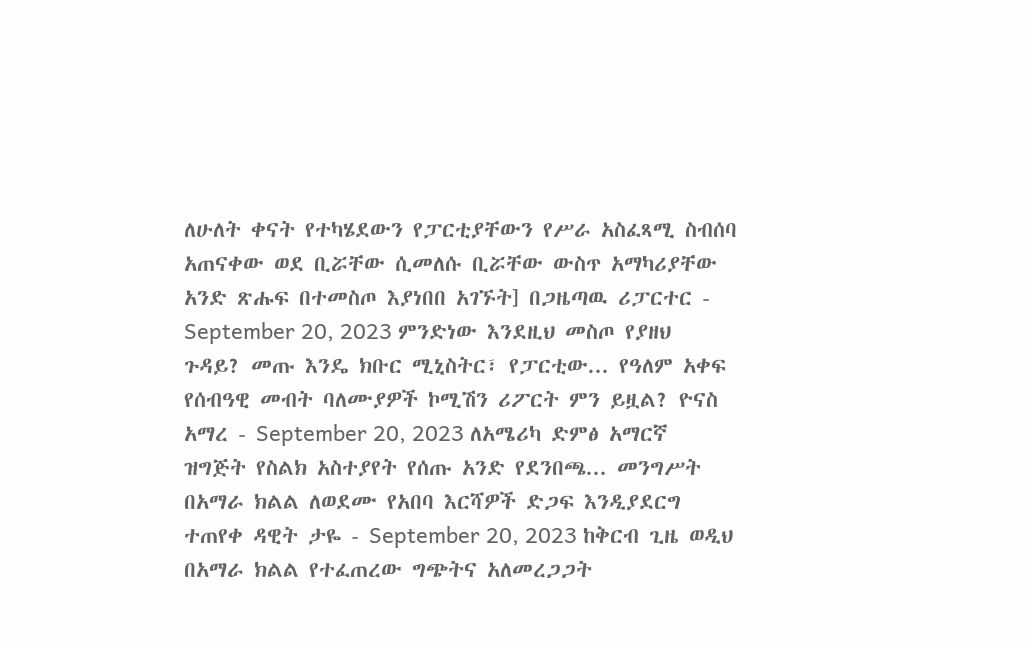ለሁለት ቀናት የተካሄደውን የፓርቲያቸውን የሥራ አስፈጻሚ ስብሰባ አጠናቀው ወደ ቢሯቸው ሲመለሱ ቢሯቸው ውስጥ አማካሪያቸው አንድ ጽሑፍ በተመስጦ እያነበበ አገኙት] በጋዜጣዉ ሪፓርተር - September 20, 2023 ምንድነው እንደዚህ መስጦ የያዘህ ጉዳይ? መጡ እንዴ ክቡር ሚኒስትር፣ የፓርቲው... የዓለም አቀፍ የሰብዓዊ መብት ባለሙያዎች ኮሚሽን ሪፖርት ምን ይዟል? ዮናስ አማረ - September 20, 2023 ለአሜሪካ ድምፅ አማርኛ ዝግጅት የስልክ አስተያየት የሰጡ አንድ የደንበጫ... መንግሥት በአማራ ክልል ለወደሙ የአበባ እርሻዎች ድጋፍ እንዲያደርግ ተጠየቀ ዳዊት ታዬ - September 20, 2023 ከቅርብ ጊዜ ወዲህ በአማራ ክልል የተፈጠረው ግጭትና አለመረጋጋት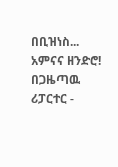በቢዝነስ... አምናና ዘንድሮ! በጋዜጣዉ ሪፓርተር -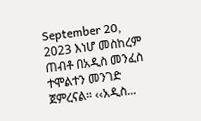September 20, 2023 እነሆ መስከረም ጠብቶ በአዲስ መንፈስ ተሞልተን መንገድ ጀምረናል። ‹‹አዲስ...